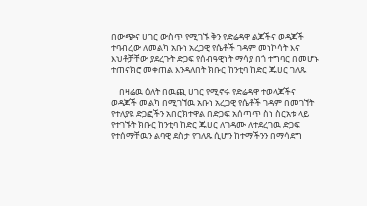በውጭና ሀገር ውስጥ የሚገኙ ቅን የድሬዳዋ ልጆችና ወዳጆች ተባብረው ለመልካ አቡነ አረጋዊ የሴቶች ገዳም መነኮሳት እና እህቶቻቸው ያደረጉት ድጋፍ የሰብዓዊነት ማሳያ በጎ ተግባር በመሆኑ ተጠናክሮ መቀጠል እንዳለበት ክቡር ከንቲባ ከድር ጁሀር ገለጹ

    በዛሬዉ ዕለት በዉጪ ሀገር የሚኖሩ የድሬዳዋ ተወላጆችና ወዳጆች መልካ በሚገኘዉ አቡነ አረጋዊ የሴቶች ገዳም በመገኘት የተለያዩ ድጋፎችን አበርክተዋል በድጋፍ አሰጣጥ ስነ ስርአቱ ላይ የተገኙት ክቡር ከንቲባ ከድር ጁሀር ለገዳሙ ለተደረገዉ ድጋፍ የተሰማቸዉን ልባዊ ደስታ የገለጹ ሲሆን ከተማችንን በማሳደግ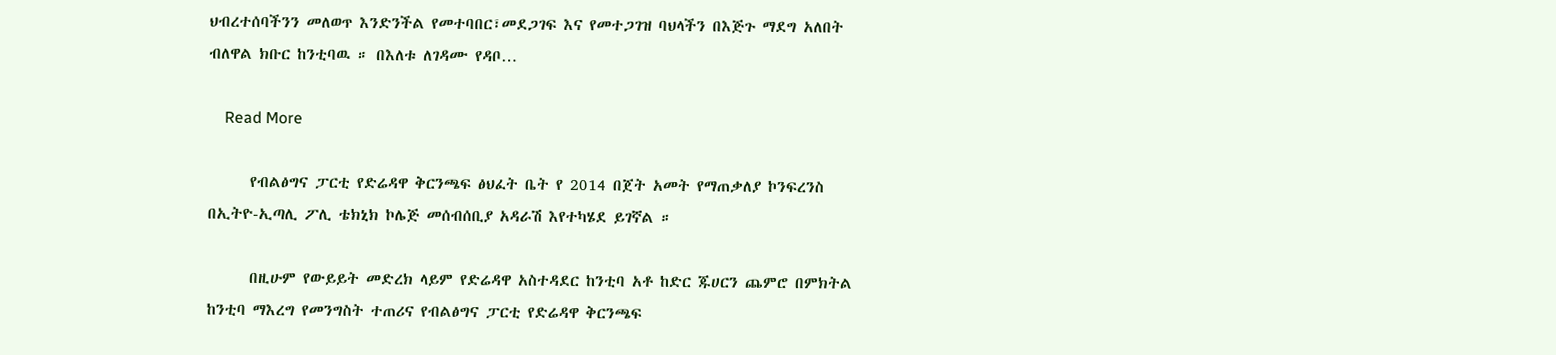ህብረተሰባችንን መለወጥ እንድንችል የመተባበር፣መደጋገፍ እና የመተጋገዝ ባህላችን በእጅጉ ማደግ አለበት ብለዋል ክቡር ከንቲባዉ ። በእለቱ ለገዳሙ የዳቦ…

    Read More

      የብልፅግና ፓርቲ የድሬዳዋ ቅርንጫፍ ፅህፈት ቤት የ 2014 በጀት አመት የማጠቃለያ ኮንፍረንስ በኢትዮ-ኢጣሊ ፖሊ ቴክኒክ ኮሌጅ መሰብሰቢያ አዳራሽ እየተካሄደ ይገኛል ።

      በዚሁም የውይይት መድረክ ላይም የድሬዳዋ አስተዳደር ከንቲባ አቶ ከድር ጁሀርን ጨምሮ በምክትል ከንቲባ ማእረግ የመንግስት ተጠሪና የብልፅግና ፓርቲ የድሬዳዋ ቅርንጫፍ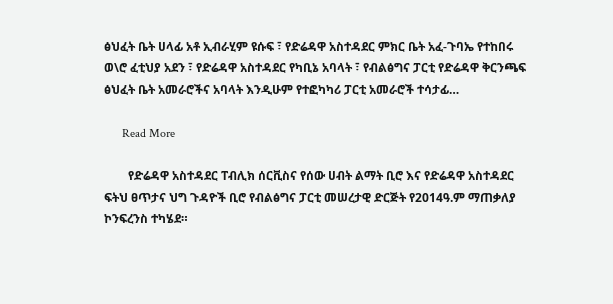ፅህፈት ቤት ሀላፊ አቶ ኢብራሂም ዩሱፍ ፣ የድሬዳዋ አስተዳደር ምክር ቤት አፈ-ጉባኤ የተከበሩ ወ\ሮ ፈቲህያ አደን ፣ የድሬዳዋ አስተዳደር የካቢኔ አባላት ፣ የብልፅግና ፓርቲ የድሬዳዋ ቅርንጫፍ ፅህፈት ቤት አመራሮችና አባላት እንዲሁም የተፎካካሪ ፓርቲ አመራሮች ተሳታፊ…

      Read More

        የድሬዳዋ አስተዳደር ፐብሊክ ሰርቪስና የሰው ሀብት ልማት ቢሮ እና የድሬዳዋ አስተዳደር ፍትህ ፀጥታና ህግ ጉዳዮች ቢሮ የብልፅግና ፓርቲ መሠረታዊ ድርጅት የ2014ዓ.ም ማጠቃለያ ኮንፍረንስ ተካሄደ።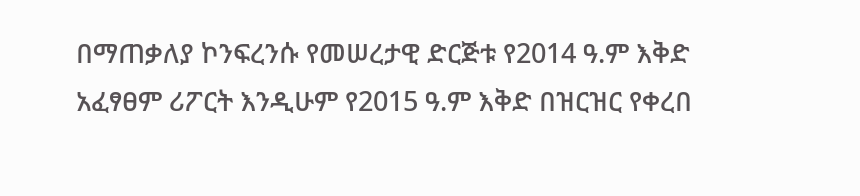በማጠቃለያ ኮንፍረንሱ የመሠረታዊ ድርጅቱ የ2014 ዓ.ም እቅድ አፈፃፀም ሪፖርት እንዲሁም የ2015 ዓ.ም እቅድ በዝርዝር የቀረበ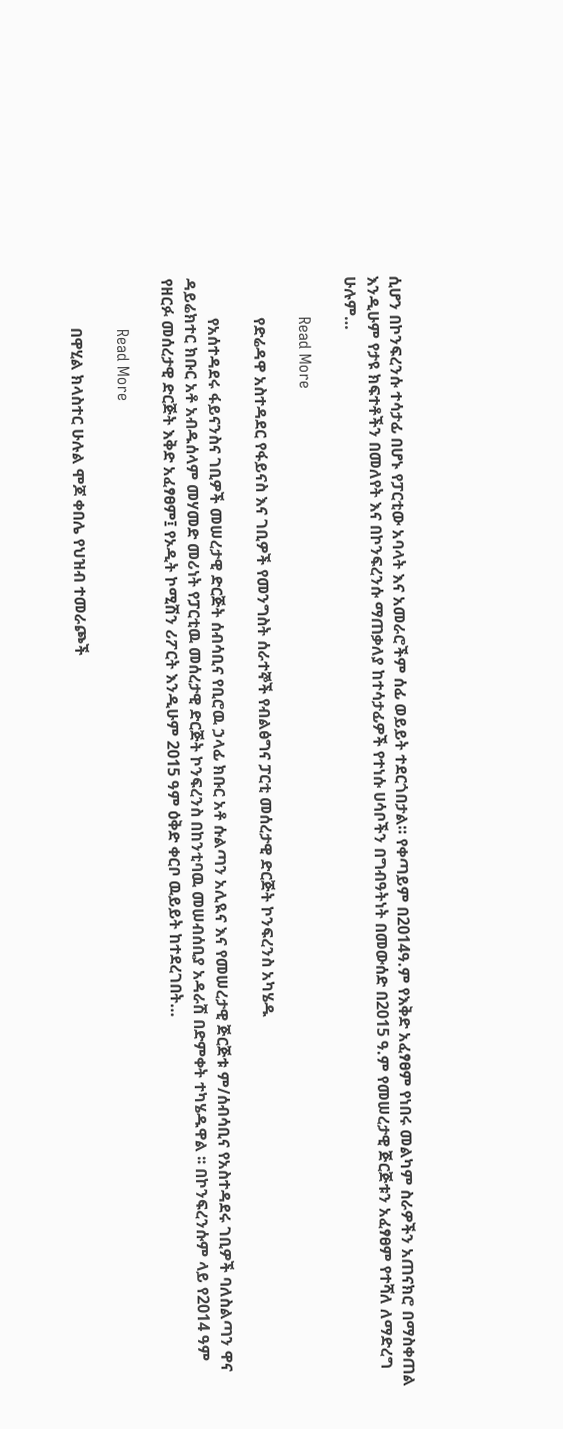ሲሆን በኮንፍረንሱ ተሳታፊ በሆኑ የፓርቲው አባላት እና አመራሮችም ሰፊ ወይይት ተደርጎበታል። የቀጣይም በ2014ዓ.ም የእቅድ አፈፃፀም የነበሩ መልካም ስራዎችን አጠናክሮ በማስቀጠል እንዲሁም የታዩ ክፍተቶችን በመለየት እና በኮንፍረንሱ ማጠቃለያ ከተሳታፊዎች የተነሱ ሀሳቦችን በግብዓትነት በመውሰድ በ2015 ዓ.ም የመሠረታዊ ጅርጅቱን አፈፃፀም የተሻለ ለማድረግ ሁሉም…

        Read More

          የድሬዳዋ አስተዳደር የፋይናስ እና ገቢዎች የመንግስት ሰራተኞች የብልፅግና ፓርቲ መሰረታዊ ድርጅት ኮንፍረንስ አካሄዱ

          የአሰተዳደሩ ፋይናንስና ገቢዎች መሠረታዊ ድርጅት ሰብሳቢና የቢሮዉ ኃላፊ ክቡር አቶ ሱልጣን አሊዪና እና የመሠረታዊ ጅርጅቱ ም/ሰብሳቢና የአስተዳደሩ ገቢዎች ባለስልጣን ዋና ዳይሬክተር ክቡር አቶ አብዱሰላም መሃመድ መሪነት የፓርቲዉ መሰረታዊ ድርጅት ኮንፍረንስ በከንቲባዉ መሠብሰቢያ አዳራሽ በድምቀት ተካሄዱዋል ፡፡ በኮንፍረንሱም ላይ የ2014 ዓም የዘርፉ መሰረታዊ ድርጅት እቅድ አፈፃፀም፤ የኦዲት ኮሚሽን ሪፖርት እንዲሁም 2015 ዓም ዕቅድ ቀርቦ ዉይይት ከተደረገበት…

          Read More

            በዋሂል ክላስተር ሁሉል ሞጆ ቀበሌ የህዝብ ተመራጮች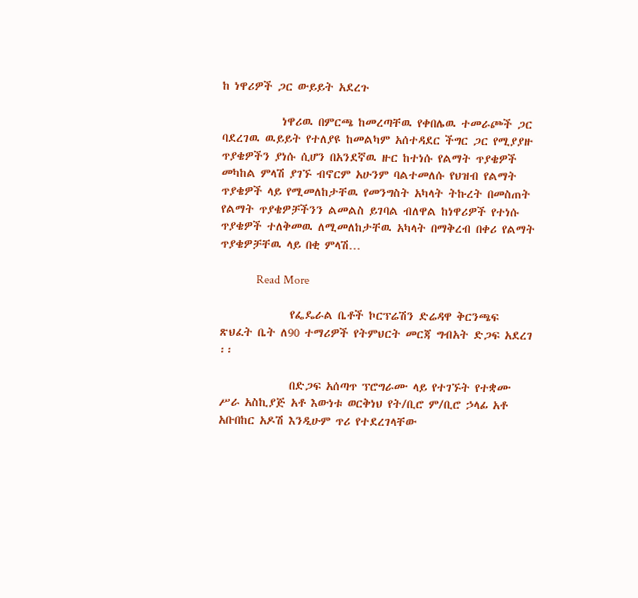ከ ነዋሪዎች ጋር ውይይት አደረጉ

            ነዋሪዉ በምርጫ ከመረጣቸዉ የቀበሌዉ ተመራጮች ጋር ባደረገዉ ዉይይት የተለያዩ ከመልካም አሰተዳደር ችግር ጋር የሚያያዙ ጥያቄዎችን ያነሱ ሲሆን በአንደኛዉ ዙር ከተነሱ የልማት ጥያቄዎች መካከል ምላሽ ያገኙ ብኖርም አሁንም ባልተመለሱ የህዝብ የልማት ጥያቄዎች ላይ የሚመለከታቸዉ የመንግስት አካላት ትኩረት በመስጠት የልማት ጥያቄዎቻችንን ልመልስ ይገባል ብለዋል ከነዋሪዎች የተነሱ ጥያቄዎች ተለቅመዉ ለሚመለከታቸዉ አካላት በማቅረብ በቀሪ የልማት ጥያቄዎቻቸዉ ላይ በቂ ምላሽ…

            Read More

              የፌዴራል ቤቶች ኮርፕሬሽን ድሬዳዋ ቅርንጫፍ ጽህፈት ቤት ለ90 ተማሪዎች የትምህርት መርጃ ግብአት ድጋፍ አደረገ ፡፡

              በድጋፍ አሰጣጥ ፕሮግራሙ ላይ የተገኙት የተቋሙ ሥራ አስኪያጅ አቶ እውነቱ ወርቅነህ የት/ቢሮ ም/ቢሮ ኃላፊ አቶ አቡበከር አዶሽ እንዲሁም ጥሪ የተደረገላቸው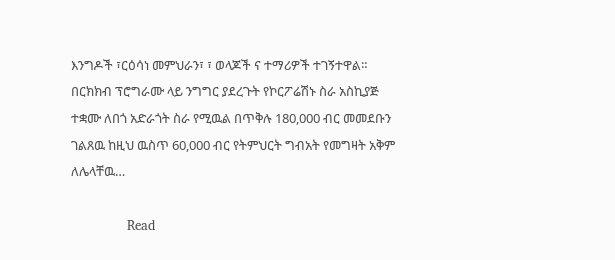እንግዶች ፣ርዕሳነ መምህራን፣ ፣ ወላጆች ና ተማሪዎች ተገኝተዋል። በርክክብ ፕሮግራሙ ላይ ንግግር ያደረጉት የኮርፖሬሽኑ ስራ አስኪያጅ ተቋሙ ለበጎ አድራጎት ስራ የሚዉል በጥቅሉ 180,000 ብር መመደቡን ገልጸዉ ከዚህ ዉስጥ 60,000 ብር የትምህርት ግብአት የመግዛት አቅም ለሌላቸዉ…

              Read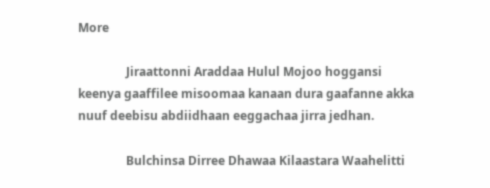More

                Jiraattonni Araddaa Hulul Mojoo hoggansi keenya gaaffilee misoomaa kanaan dura gaafanne akka nuuf deebisu abdiidhaan eeggachaa jirra jedhan.

                Bulchinsa Dirree Dhawaa Kilaastara Waahelitti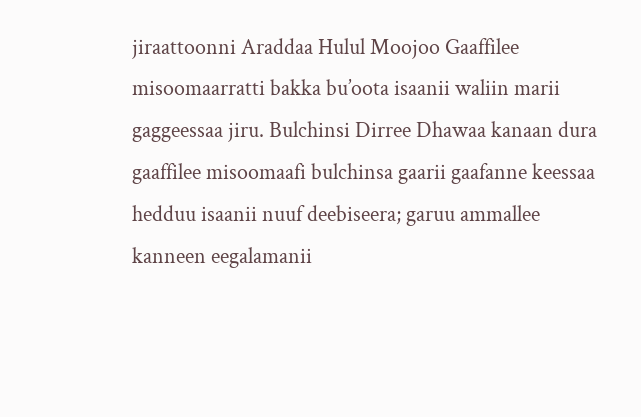jiraattoonni Araddaa Hulul Moojoo Gaaffilee misoomaarratti bakka bu’oota isaanii waliin marii gaggeessaa jiru. Bulchinsi Dirree Dhawaa kanaan dura gaaffilee misoomaafi bulchinsa gaarii gaafanne keessaa hedduu isaanii nuuf deebiseera; garuu ammallee kanneen eegalamanii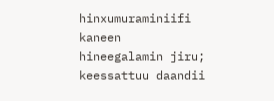hinxumuraminiifi kaneen hineegalamin jiru; keessattuu daandii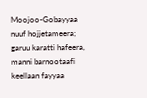Moojoo-Gobayyaa nuuf hojjetameera; garuu karatti hafeera, manni barnootaafi keellaan fayyaa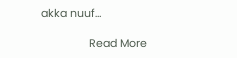akka nuuf…

                Read More